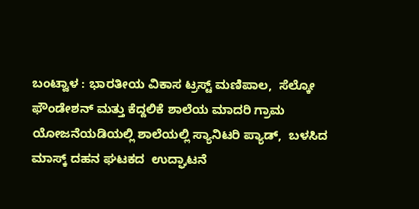ಬಂಟ್ವಾಳ : ಭಾರತೀಯ ವಿಕಾಸ ಟ್ರಸ್ಟ್ ಮಣಿಪಾಲ,  ಸೆಲ್ಕೋ ಫೌಂಡೇಶನ್ ಮತ್ತು ಕೆದ್ದಲಿಕೆ ಶಾಲೆಯ ಮಾದರಿ ಗ್ರಾಮ ಯೋಜನೆಯಡಿಯಲ್ಲಿ ಶಾಲೆಯಲ್ಲಿ ಸ್ಯಾನಿಟರಿ ಪ್ಯಾಡ್,  ಬಳಸಿದ ಮಾಸ್ಕ್ ದಹನ ಘಟಕದ  ಉದ್ಘಾಟನೆ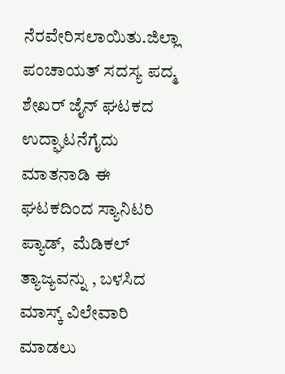ನೆರವೇರಿಸಲಾಯಿತು.ಜಿಲ್ಲಾ ಪಂಚಾಯತ್ ಸದಸ್ಯ ಪದ್ಮ ಶೇಖರ್ ಜೈನ್ ಘಟಕದ ಉದ್ಘಾಟನೆಗೈದು ಮಾತನಾಡಿ ಈ ಘಟಕದಿಂದ ಸ್ಯಾನಿಟರಿ ಪ್ಯಾಡ್,  ಮೆಡಿಕಲ್  ತ್ಯಾಜ್ಯವನ್ನು , ಬಳಸಿದ ಮಾಸ್ಕ್ ವಿಲೇವಾರಿ ಮಾಡಲು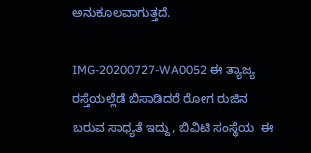ಅನುಕೂಲವಾಗುತ್ತದೆ.

IMG-20200727-WA0052 ಈ ತ್ಯಾಜ್ಯ ರಸ್ತೆಯಲ್ಲೆಡೆ ಬಿಸಾಡಿದರೆ ರೋಗ ರುಜಿನ ಬರುವ ಸಾಧ್ಯತೆ ಇದ್ದು, ಬಿವಿಟಿ ಸಂಸ್ಥೆಯ  ಈ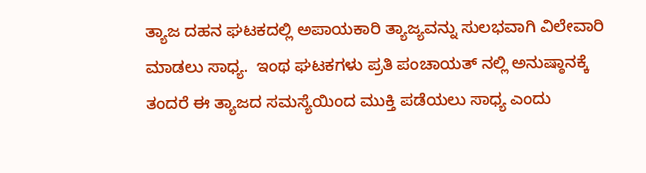ತ್ಯಾಜ ದಹನ ಘಟಕದಲ್ಲಿ ಅಪಾಯಕಾರಿ ತ್ಯಾಜ್ಯವನ್ನು ಸುಲಭವಾಗಿ ವಿಲೇವಾರಿ ಮಾಡಲು ಸಾಧ್ಯ.  ಇಂಥ ಘಟಕಗಳು ಪ್ರತಿ ಪಂಚಾಯತ್ ನಲ್ಲಿ ಅನುಷ್ಠಾನಕ್ಕೆ ತಂದರೆ ಈ ತ್ಯಾಜದ ಸಮಸ್ಯೆಯಿಂದ ಮುಕ್ತಿ ಪಡೆಯಲು ಸಾಧ್ಯ ಎಂದು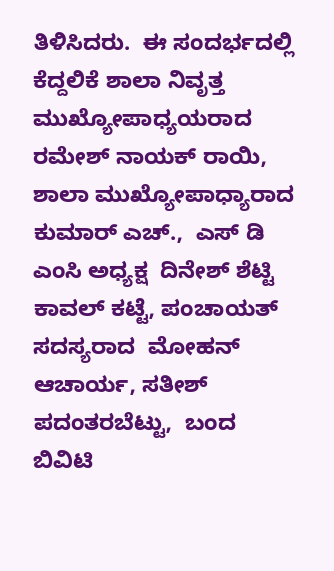ತಿಳಿಸಿದರು.  ಈ ಸಂದರ್ಭದಲ್ಲಿ  ಕೆದ್ದಲಿಕೆ ಶಾಲಾ ನಿವೃತ್ತ ಮುಖ್ಯೋಪಾಧ್ಯಯರಾದ  ರಮೇಶ್ ನಾಯಕ್ ರಾಯಿ,  ಶಾಲಾ ಮುಖ್ಯೋಪಾಧ್ಯಾರಾದ  ಕುಮಾರ್ ಎಚ್.,  ಎಸ್ ಡಿ ಎಂಸಿ ಅಧ್ಯಕ್ಷ  ದಿನೇಶ್ ಶೆಟ್ಟಿ ಕಾವಲ್ ಕಟ್ಟೆ, ಪಂಚಾಯತ್ ಸದಸ್ಯರಾದ  ಮೋಹನ್ ಆಚಾರ್ಯ, ಸತೀಶ್ ಪದಂತರಬೆಟ್ಟು,  ಬಂದ ಬಿವಿಟಿ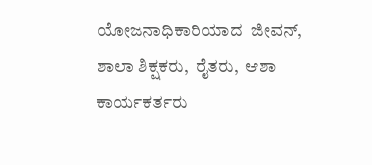ಯೋಜನಾಧಿಕಾರಿಯಾದ  ಜೀವನ್,  ಶಾಲಾ ಶಿಕ್ಷಕರು,  ರೈತರು,  ಆಶಾ ಕಾರ್ಯಕರ್ತರು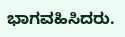ಭಾಗವಹಿಸಿದರು.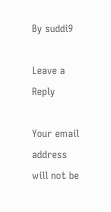By suddi9

Leave a Reply

Your email address will not be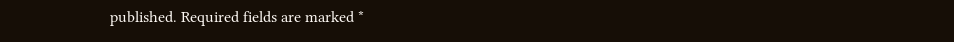published. Required fields are marked *